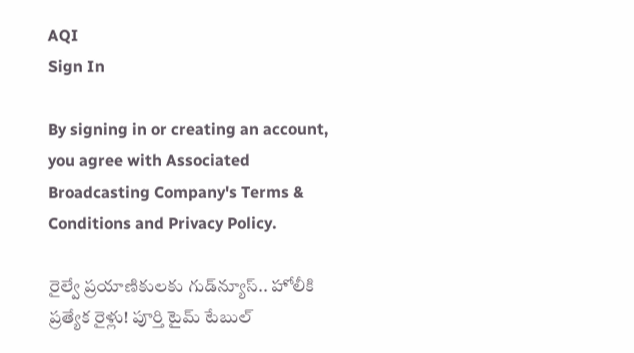AQI
Sign In

By signing in or creating an account, you agree with Associated Broadcasting Company's Terms & Conditions and Privacy Policy.

రైల్వే ప్రయాణికులకు గుడ్‌న్యూస్.. హోలీకి ప్రత్యేక రైళ్లు! పూర్తి టైమ్‌ టేబుల్‌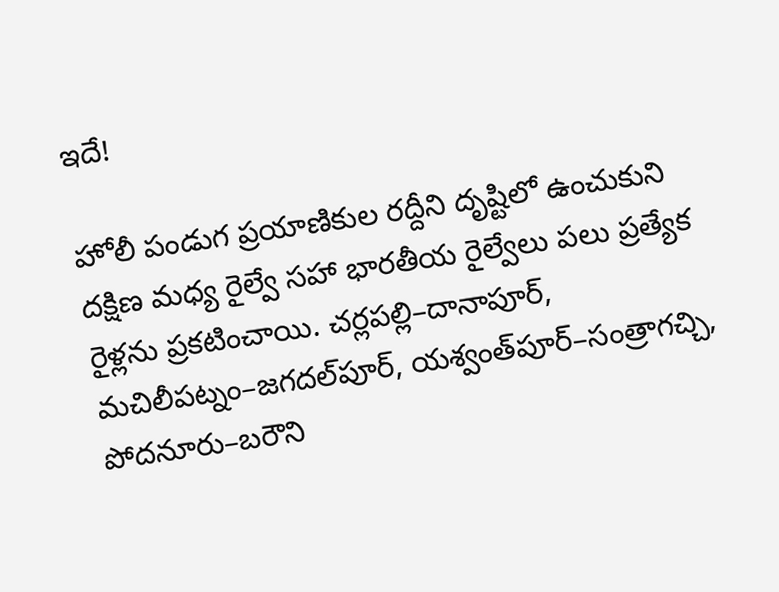ఇదే!

హోలీ పండుగ ప్రయాణికుల రద్దీని దృష్టిలో ఉంచుకుని దక్షిణ మధ్య రైల్వే సహా భారతీయ రైల్వేలు పలు ప్రత్యేక రైళ్లను ప్రకటించాయి. చర్లపల్లి–దానాపూర్, మచిలీపట్నం–జగదల్‌పూర్, యశ్వంత్‌పూర్–సంత్రాగచ్చి, పోదనూరు–బరౌని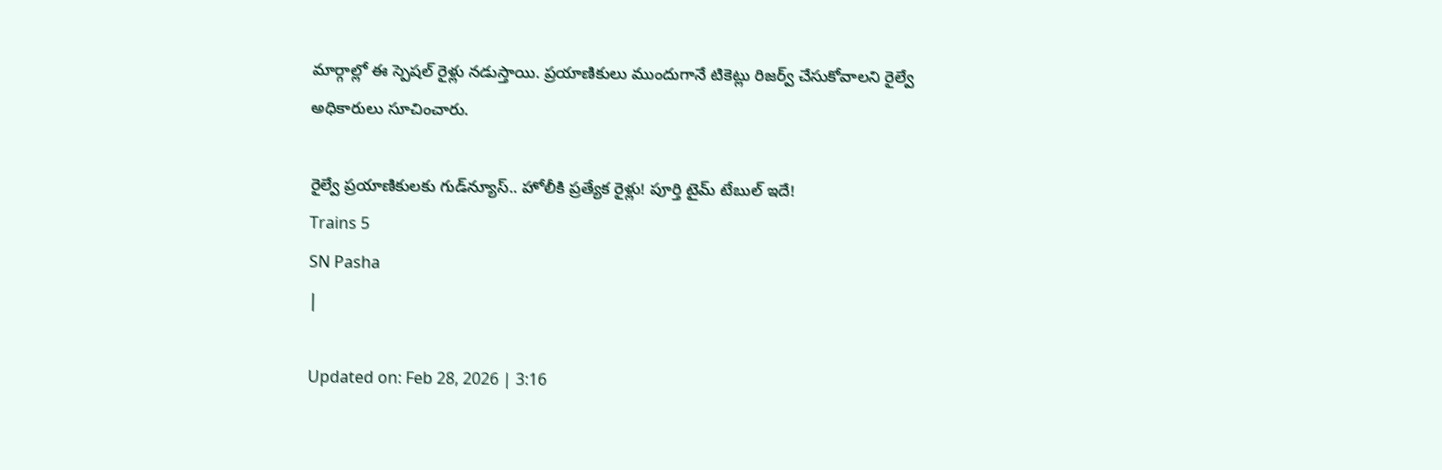మార్గాల్లో ఈ స్పెషల్ రైళ్లు నడుస్తాయి. ప్రయాణికులు ముందుగానే టికెట్లు రిజర్వ్ చేసుకోవాలని రైల్వే అధికారులు సూచించారు.

రైల్వే ప్రయాణికులకు గుడ్‌న్యూస్.. హోలీకి ప్రత్యేక రైళ్లు! పూర్తి టైమ్‌ టేబుల్‌ ఇదే!
Trains 5
SN Pasha
|

Updated on: Feb 28, 2026 | 3:16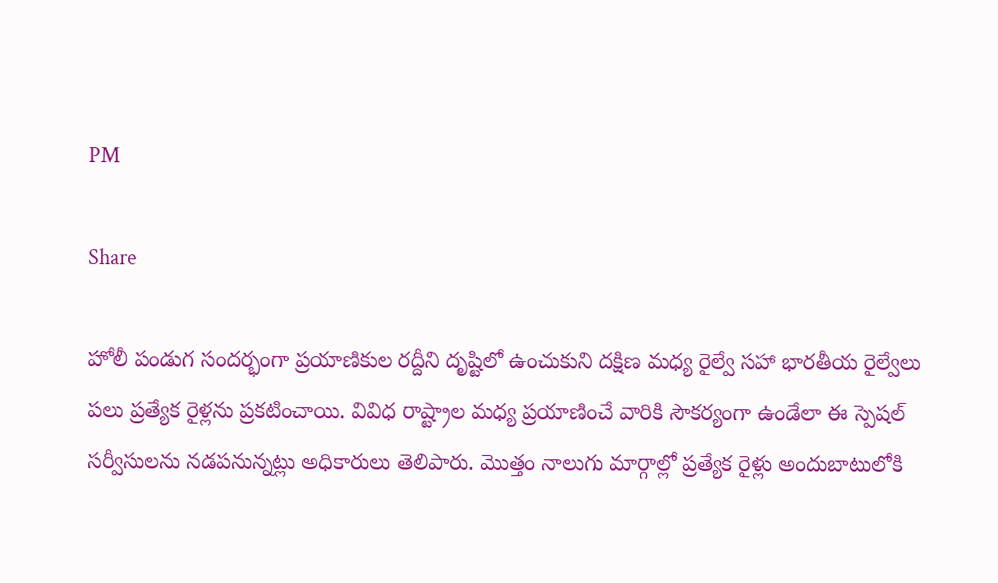PM

Share

హోలీ పండుగ సందర్భంగా ప్రయాణికుల రద్దీని దృష్టిలో ఉంచుకుని దక్షిణ మధ్య రైల్వే సహా భారతీయ రైల్వేలు పలు ప్రత్యేక రైళ్లను ప్రకటించాయి. వివిధ రాష్ట్రాల మధ్య ప్రయాణించే వారికి సౌకర్యంగా ఉండేలా ఈ స్పెషల్ సర్వీసులను నడపనున్నట్లు అధికారులు తెలిపారు. మొత్తం నాలుగు మార్గాల్లో ప్రత్యేక రైళ్లు అందుబాటులోకి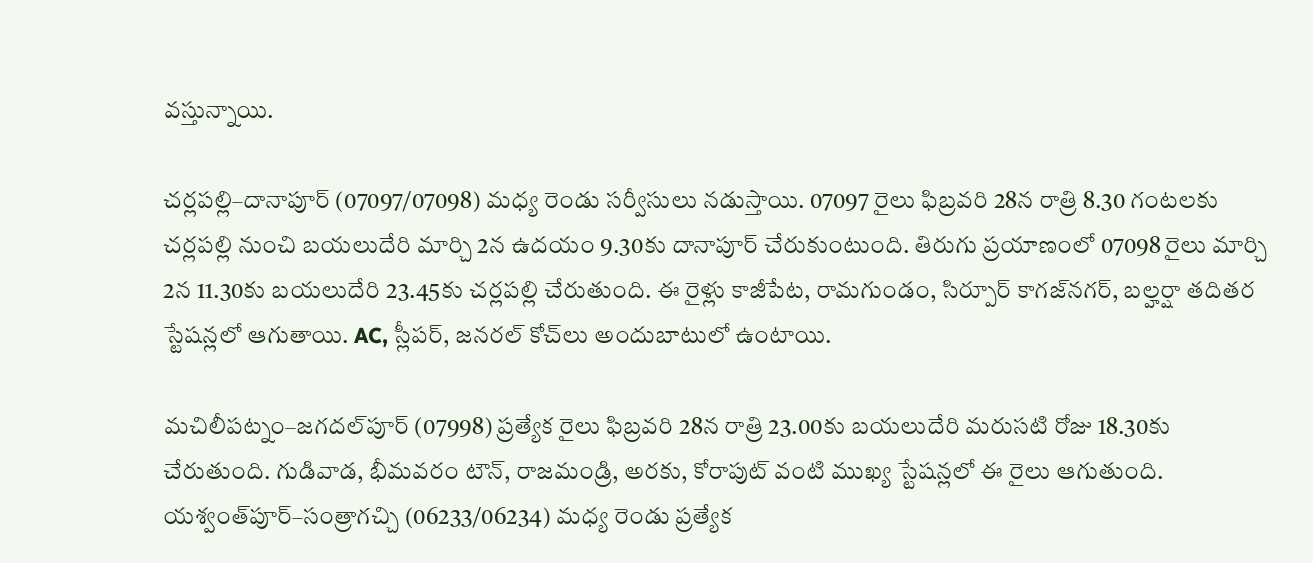వస్తున్నాయి.

చర్లపల్లి–దానాపూర్ (07097/07098) మధ్య రెండు సర్వీసులు నడుస్తాయి. 07097 రైలు ఫిబ్రవరి 28న రాత్రి 8.30 గంటలకు చర్లపల్లి నుంచి బయలుదేరి మార్చి 2న ఉదయం 9.30కు దానాపూర్ చేరుకుంటుంది. తిరుగు ప్రయాణంలో 07098 రైలు మార్చి 2న 11.30కు బయలుదేరి 23.45కు చర్లపల్లి చేరుతుంది. ఈ రైళ్లు కాజీపేట, రామగుండం, సిర్పూర్ కాగజ్‌నగర్, బల్హర్షా తదితర స్టేషన్లలో ఆగుతాయి. AC, స్లీపర్, జనరల్ కోచ్‌లు అందుబాటులో ఉంటాయి.

మచిలీపట్నం–జగదల్‌పూర్ (07998) ప్రత్యేక రైలు ఫిబ్రవరి 28న రాత్రి 23.00కు బయలుదేరి మరుసటి రోజు 18.30కు చేరుతుంది. గుడివాడ, భీమవరం టౌన్, రాజమండ్రి, అరకు, కోరాపుట్ వంటి ముఖ్య స్టేషన్లలో ఈ రైలు ఆగుతుంది. యశ్వంత్‌పూర్–సంత్రాగచ్చి (06233/06234) మధ్య రెండు ప్రత్యేక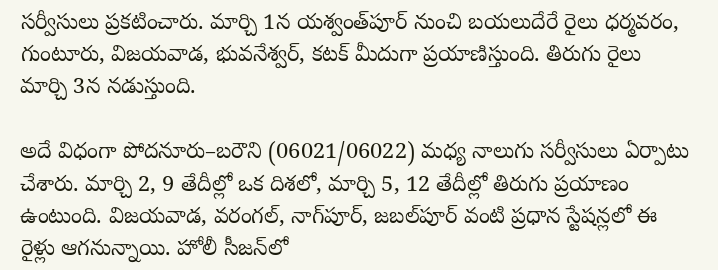సర్వీసులు ప్రకటించారు. మార్చి 1న యశ్వంత్‌పూర్ నుంచి బయలుదేరే రైలు ధర్మవరం, గుంటూరు, విజయవాడ, భువనేశ్వర్, కటక్ మీదుగా ప్రయాణిస్తుంది. తిరుగు రైలు మార్చి 3న నడుస్తుంది.

అదే విధంగా పోదనూరు–బరౌని (06021/06022) మధ్య నాలుగు సర్వీసులు ఏర్పాటు చేశారు. మార్చి 2, 9 తేదీల్లో ఒక దిశలో, మార్చి 5, 12 తేదీల్లో తిరుగు ప్రయాణం ఉంటుంది. విజయవాడ, వరంగల్, నాగ్‌పూర్, జబల్‌పూర్ వంటి ప్రధాన స్టేషన్లలో ఈ రైళ్లు ఆగనున్నాయి. హోలీ సీజన్‌లో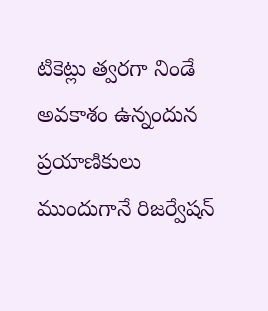టికెట్లు త్వరగా నిండే అవకాశం ఉన్నందున ప్రయాణికులు ముందుగానే రిజర్వేషన్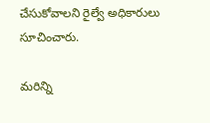చేసుకోవాలని రైల్వే అధికారులు సూచించారు.

మరిన్ని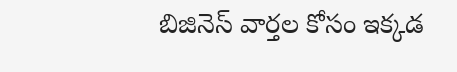బిజినెస్‌ వార్తల కోసం ఇక్కడ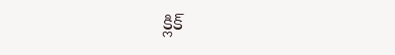క్లిక్‌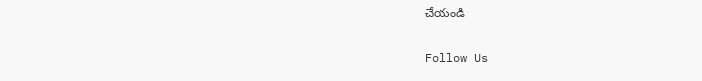చేయండి

Follow Us